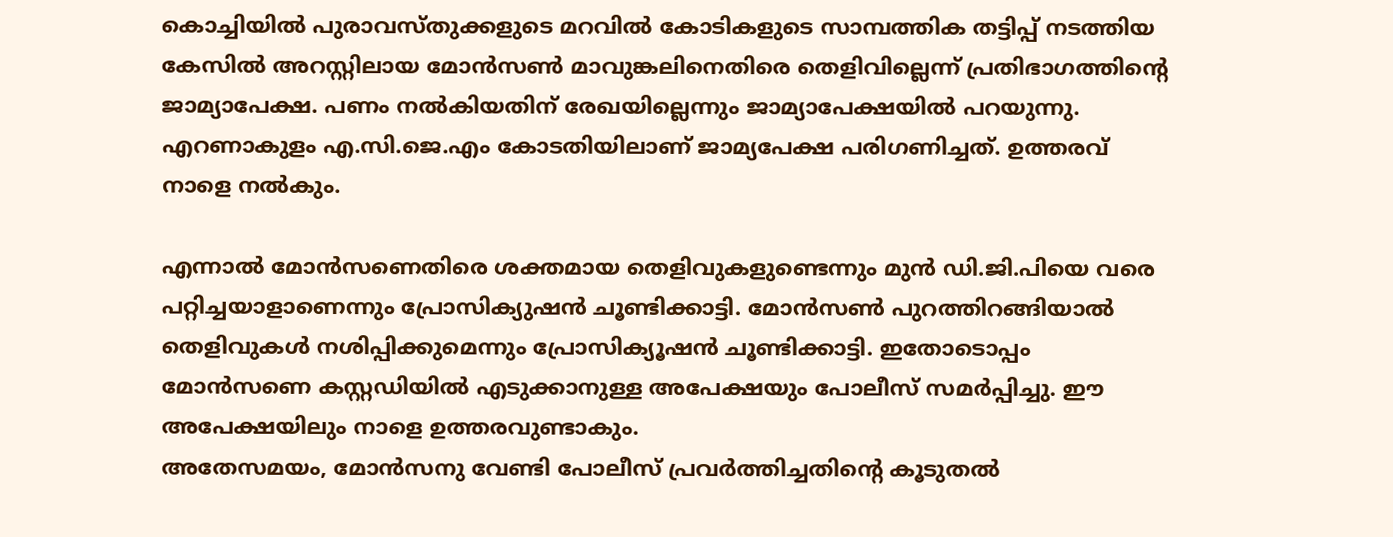കൊച്ചിയിൽ പുരാവസ്തുക്കളുടെ മറവിൽ കോടികളുടെ സാമ്പത്തിക തട്ടിപ്പ് നടത്തിയ കേസിൽ അറസ്റ്റിലായ മോൻസൺ മാവുങ്കലിനെതിരെ തെളിവില്ലെന്ന് പ്രതിഭാഗത്തിന്റെ ജാമ്യാപേക്ഷ. പണം നൽകിയതിന് രേഖയില്ലെന്നും ജാമ്യാപേക്ഷയിൽ പറയുന്നു. എറണാകുളം എ.സി.ജെ.എം കോടതിയിലാണ് ജാമ്യപേക്ഷ പരിഗണിച്ചത്. ഉത്തരവ് നാളെ നൽകും.

എന്നാൽ മോൻസണെതിരെ ശക്തമായ തെളിവുകളുണ്ടെന്നും മുൻ ഡി.ജി.പിയെ വരെ പറ്റിച്ചയാളാണെന്നും പ്രോസിക്യുഷൻ ചൂണ്ടിക്കാട്ടി. മോൻസൺ പുറത്തിറങ്ങിയാൽ തെളിവുകൾ നശിപ്പിക്കുമെന്നും പ്രോസിക്യൂഷൻ ചൂണ്ടിക്കാട്ടി. ഇതോടൊപ്പം മോൻസണെ കസ്റ്റഡിയിൽ എടുക്കാനുള്ള അപേക്ഷയും പോലീസ് സമർപ്പിച്ചു. ഈ അപേക്ഷയിലും നാളെ ഉത്തരവുണ്ടാകും.
അതേസമയം, മോൻസനു വേണ്ടി പോലീസ് പ്രവർത്തിച്ചതിന്റെ കൂടുതൽ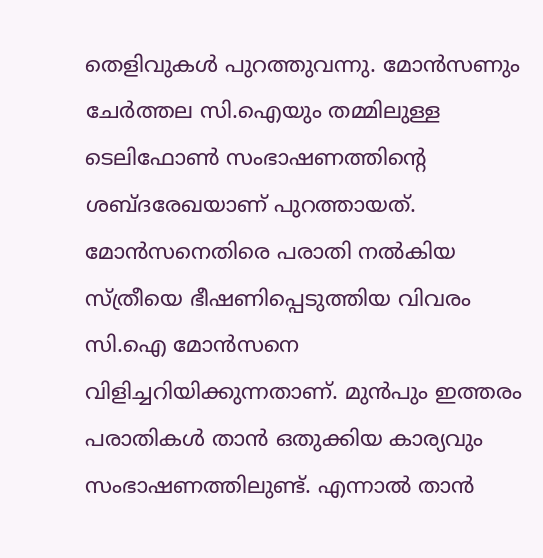തെളിവുകൾ പുറത്തുവന്നു. മോൻസണും ചേർത്തല സി.ഐയും തമ്മിലുള്ള ടെലിഫോൺ സംഭാഷണത്തിന്റെ ശബ്ദരേഖയാണ് പുറത്തായത്. മോൻസനെതിരെ പരാതി നൽകിയ സ്ത്രീയെ ഭീഷണിപ്പെടുത്തിയ വിവരം സി.ഐ മോൻസനെ വിളിച്ചറിയിക്കുന്നതാണ്. മുൻപും ഇത്തരം പരാതികൾ താൻ ഒതുക്കിയ കാര്യവും സംഭാഷണത്തിലുണ്ട്. എന്നാൽ താൻ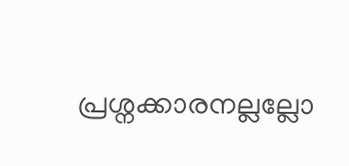പ്രശ്നക്കാരനല്ലല്ലോ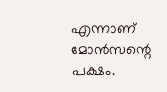എന്നാണ് മോൻസന്റെ പക്ഷം.